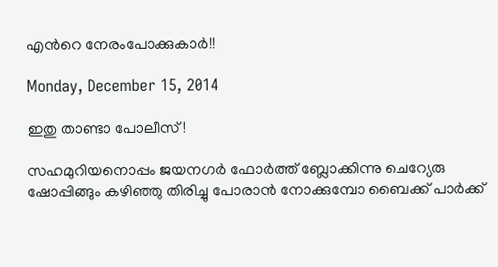എന്‍റെ നേരംപോക്കുകാര്‍!!

Monday, December 15, 2014

ഇതു താണ്ടാ പോലീസ്!

സഹമുറിയനൊപ്പം ജയനഗര്‍ ഫോര്‍ത്ത് ബ്ലോക്കിന്നു ചെറ്യേരു ഷോപ്പിങ്ങും കഴിഞ്ഞു തിരിച്ചു പോരാന്‍ നോക്കുമ്പോ ബൈക്ക് പാര്‍ക്ക്‌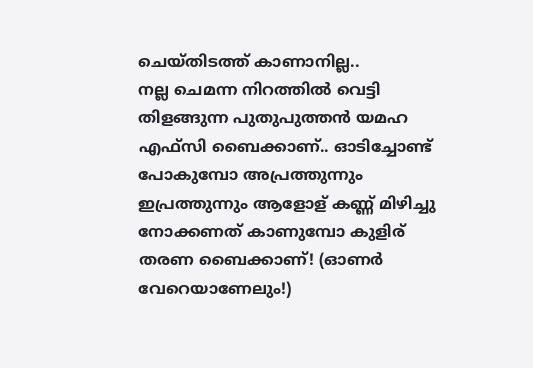ചെയ്തിടത്ത് കാണാനില്ല..
നല്ല ചെമന്ന നിറത്തില്‍ വെട്ടി തിളങ്ങുന്ന പുതുപുത്തന്‍ യമഹ എഫ്സി ബൈക്കാണ്.. ഓടിച്ചോണ്ട് പോകുമ്പോ അപ്രത്തുന്നും ഇപ്രത്തുന്നും ആളോള് കണ്ണ്‍ മിഴിച്ചു നോക്കണത് കാണുമ്പോ കുളിര് തരണ ബൈക്കാണ്! (ഓണര്‍ വേറെയാണേലും!)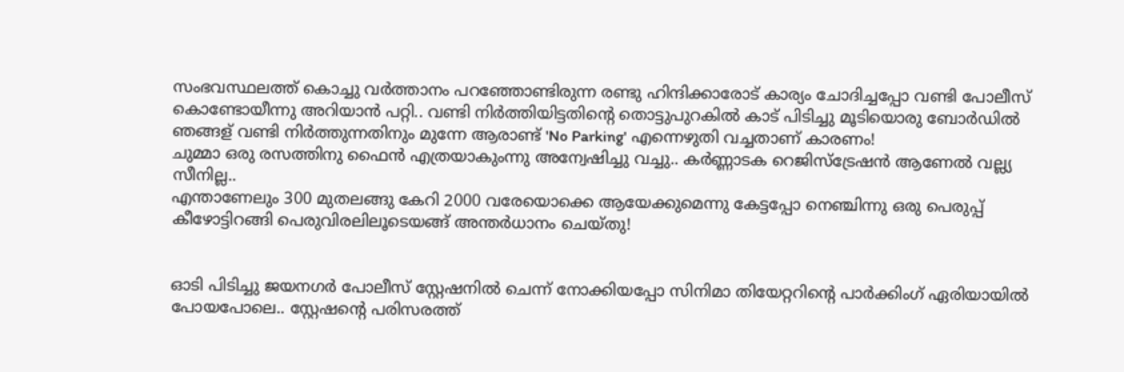സംഭവസ്ഥലത്ത് കൊച്ചു വര്‍ത്താനം പറഞ്ഞോണ്ടിരുന്ന രണ്ടു ഹിന്ദിക്കാരോട് കാര്യം ചോദിച്ചപ്പോ വണ്ടി പോലീസ് കൊണ്ടോയീന്നു അറിയാന്‍ പറ്റി.. വണ്ടി നിര്‍ത്തിയിട്ടതിന്‍റെ തൊട്ടുപുറകില്‍ കാട് പിടിച്ചു മൂടിയൊരു ബോര്‍ഡില്‍ ഞങ്ങള് വണ്ടി നിര്‍ത്തുന്നതിനും മുന്നേ ആരാണ്ട് 'No Parking' എന്നെഴുതി വച്ചതാണ് കാരണം!
ചുമ്മാ ഒരു രസത്തിനു ഫൈന്‍ എത്രയാകുംന്നു അന്വേഷിച്ചു വച്ചു.. കര്‍ണ്ണാടക റെജിസ്ട്രേഷന്‍ ആണേല്‍ വല്ല്യ സീനില്ല..
എന്താണേലും 300 മുതലങ്ങു കേറി 2000 വരേയൊക്കെ ആയേക്കുമെന്നു കേട്ടപ്പോ നെഞ്ചിന്നു ഒരു പെരുപ്പ്‌ കീഴോട്ടിറങ്ങി പെരുവിരലിലൂടെയങ്ങ് അന്തര്‍ധാനം ചെയ്തു!


ഓടി പിടിച്ചു ജയനഗര്‍ പോലീസ് സ്റ്റേഷനില്‍ ചെന്ന് നോക്കിയപ്പോ സിനിമാ തിയേറ്ററിന്‍റെ പാര്‍ക്കിംഗ് ഏരിയായില്‍ പോയപോലെ.. സ്റ്റേഷന്‍റെ പരിസരത്ത്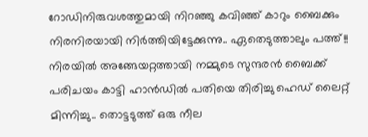റോഡിനിരുവശത്തുമായി നിറഞ്ഞു കവിഞ്ഞ് കാറും ബൈക്കും നിരനിരയായി നിര്‍ത്തിയിട്ടേക്കുന്നു.. ഏതെടുത്താലും പത്ത്!!
നിരയില്‍ അങ്ങേയറ്റത്തായി നമ്മുടെ സുന്ദരന്‍ ബൈക്ക് പരിചയം കാട്ടി ഹാന്‍ഡില്‍ പതിയെ തിരിച്ചു ഹെഡ് ലൈറ്റ് മിന്നിച്ചു.. തൊട്ടടുത്ത് ഒരു നീല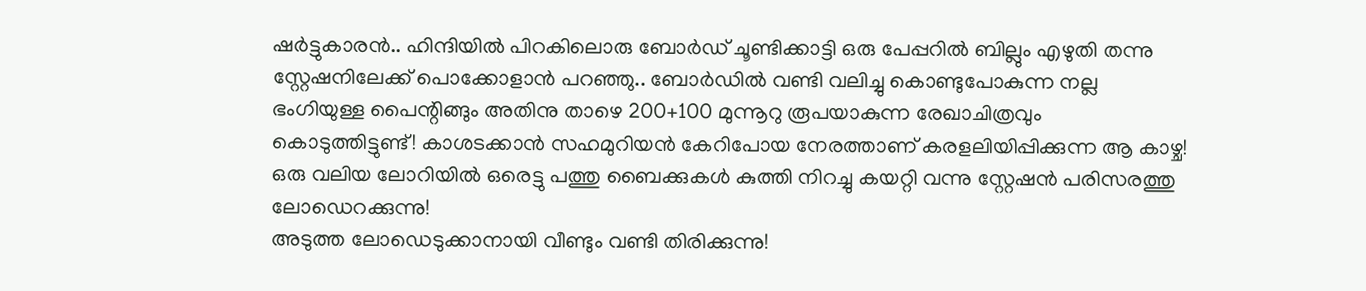ഷര്‍ട്ടുകാരന്‍.. ഹിന്ദിയില്‍ പിറകിലൊരു ബോര്‍ഡ് ചൂണ്ടിക്കാട്ടി ഒരു പേപ്പറില്‍ ബില്ലും എഴുതി തന്നു സ്റ്റേഷനിലേക്ക് പൊക്കോളാന്‍ പറഞ്ഞു.. ബോര്‍ഡില്‍ വണ്ടി വലിച്ചു കൊണ്ടുപോകുന്ന നല്ല ഭംഗിയുള്ള പൈന്റിങ്ങും അതിനു താഴെ 200+100 മുന്നൂറു രൂപയാകുന്ന രേഖാചിത്രവും കൊടുത്തിട്ടുണ്ട്! കാശടക്കാന്‍ സഹമുറിയന്‍ കേറിപോയ നേരത്താണ് കരളലിയിപ്പിക്കുന്ന ആ കാഴ്ച!
ഒരു വലിയ ലോറിയില്‍ ഒരെട്ടു പത്തു ബൈക്കുകള്‍ കുത്തി നിറച്ചു കയറ്റി വന്നു സ്റ്റേഷന്‍ പരിസരത്തു ലോഡെറക്കുന്നു!
അടുത്ത ലോഡെടുക്കാനായി വീണ്ടും വണ്ടി തിരിക്കുന്നു!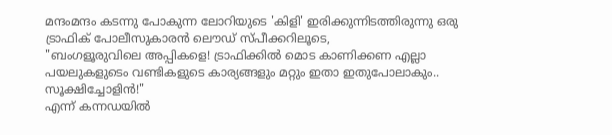മന്ദംമന്ദം കടന്നു പോകുന്ന ലോറിയുടെ 'കിളി' ഇരിക്കുന്നിടത്തിരുന്നു ഒരു ട്രാഫിക്‌ പോലീസുകാരന്‍ ലൌഡ് സ്പീക്കറിലൂടെ,
"ബംഗളൂരുവിലെ അപ്പികളെ! ട്രാഫിക്കില്‍ മൊട കാണിക്കണ എല്ലാ പയലുകളുടെം വണ്ടികളുടെ കാര്യങ്ങളും മറ്റും ഇതാ ഇതുപോലാകും.. സൂക്ഷിച്ചോളിന്‍!"
എന്ന് കന്നഡയില്‍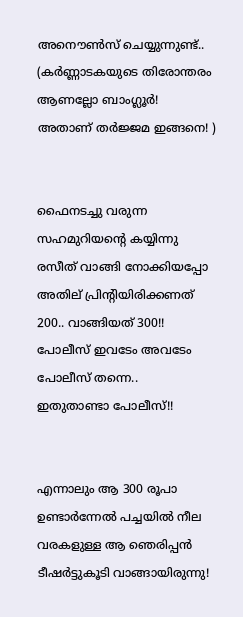അനൌണ്‍സ് ചെയ്യുന്നുണ്ട്..
(കര്‍ണ്ണാടകയുടെ തിരോന്തരം ആണല്ലോ ബാംഗ്ലൂര്‍! അതാണ്‌ തര്‍ജ്ജമ ഇങ്ങനെ! )


ഫൈനടച്ചു വരുന്ന സഹമുറിയന്‍റെ കയ്യിന്നു രസീത് വാങ്ങി നോക്കിയപ്പോ അതില് പ്രിന്റിയിരിക്കണത് 200.. വാങ്ങിയത് 300!!
പോലീസ് ഇവടേം അവടേം പോലീസ് തന്നെ..
ഇതുതാണ്ടാ പോലീസ്!!


എന്നാലും ആ 300 രൂപാ ഉണ്ടാര്‍ന്നേല്‍ പച്ചയില്‍ നീല വരകളുള്ള ആ ഞെരിപ്പന്‍ ടീഷര്‍ട്ടുകൂടി വാങ്ങായിരുന്നു!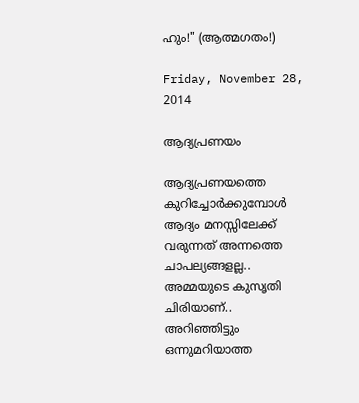ഹും!" (ആത്മഗതം!)

Friday, November 28, 2014

ആദ്യപ്രണയം

ആദ്യപ്രണയത്തെ കുറിച്ചോര്‍ക്കുമ്പോള്‍ ആദ്യം മനസ്സിലേക്ക് വരുന്നത് അന്നത്തെ ചാപല്യങ്ങളല്ല..
അമ്മയുടെ കുസൃതി ചിരിയാണ്..
അറിഞ്ഞിട്ടും ഒന്നുമറിയാത്ത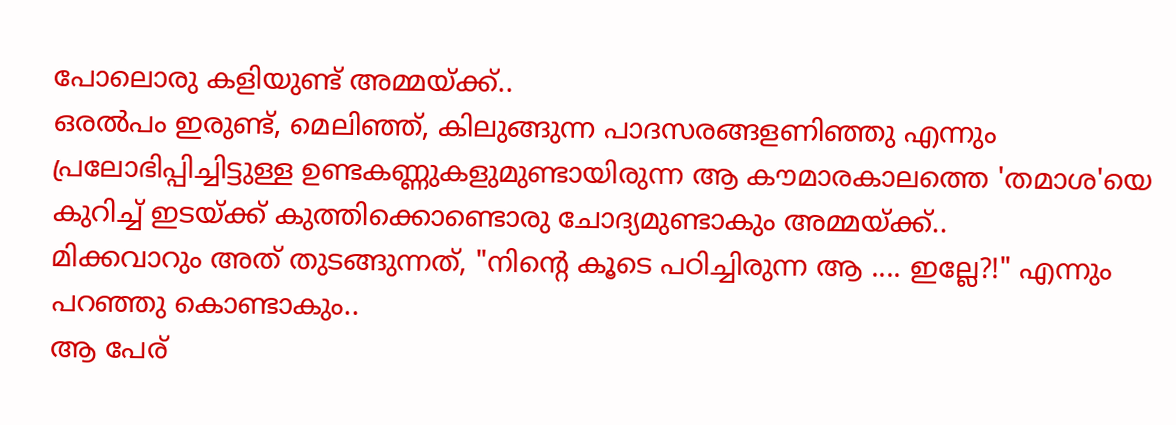പോലൊരു കളിയുണ്ട് അമ്മയ്ക്ക്..
ഒരല്‍പം ഇരുണ്ട്, മെലിഞ്ഞ്, കിലുങ്ങുന്ന പാദസരങ്ങളണിഞ്ഞു എന്നും പ്രലോഭിപ്പിച്ചിട്ടുള്ള ഉണ്ടകണ്ണുകളുമുണ്ടായിരുന്ന ആ കൗമാരകാലത്തെ 'തമാശ'യെ കുറിച്ച് ഇടയ്ക്ക് കുത്തിക്കൊണ്ടൊരു ചോദ്യമുണ്ടാകും അമ്മയ്ക്ക്..
മിക്കവാറും അത് തുടങ്ങുന്നത്, "നിന്‍റെ കൂടെ പഠിച്ചിരുന്ന ആ .... ഇല്ലേ?!" എന്നും പറഞ്ഞു കൊണ്ടാകും..
ആ പേര്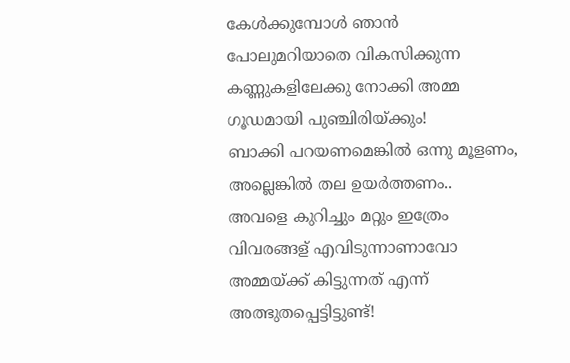കേള്‍ക്കുമ്പോള്‍ ഞാന്‍ പോലുമറിയാതെ വികസിക്കുന്ന കണ്ണുകളിലേക്കു നോക്കി അമ്മ ഗൂഡമായി പുഞ്ചിരിയ്ക്കും!
ബാക്കി പറയണമെങ്കില്‍ ഒന്നു മൂളണം, അല്ലെങ്കില്‍ തല ഉയര്‍ത്തണം..
അവളെ കുറിച്ചും മറ്റും ഇത്രേം വിവരങ്ങള് എവിടുന്നാണാവോ അമ്മയ്ക്ക് കിട്ടുന്നത് എന്ന് അത്ഭുതപ്പെട്ടിട്ടുണ്ട്!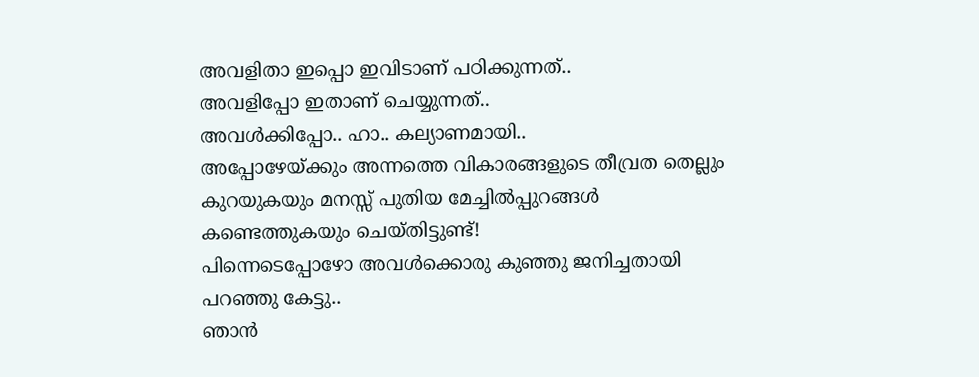അവളിതാ ഇപ്പൊ ഇവിടാണ്‌ പഠിക്കുന്നത്..
അവളിപ്പോ ഇതാണ് ചെയ്യുന്നത്..
അവള്‍ക്കിപ്പോ.. ഹാ.. കല്യാണമായി..
അപ്പോഴേയ്ക്കും അന്നത്തെ വികാരങ്ങളുടെ തീവ്രത തെല്ലും കുറയുകയും മനസ്സ് പുതിയ മേച്ചില്‍പ്പുറങ്ങള്‍ കണ്ടെത്തുകയും ചെയ്തിട്ടുണ്ട്!
പിന്നെടെപ്പോഴോ അവള്‍ക്കൊരു കുഞ്ഞു ജനിച്ചതായി പറഞ്ഞു കേട്ടു..
ഞാന്‍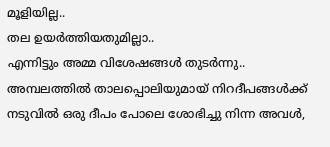മൂളിയില്ല..
തല ഉയര്‍ത്തിയതുമില്ലാ..
എന്നിട്ടും അമ്മ വിശേഷങ്ങള്‍ തുടര്‍ന്നു..
അമ്പലത്തില്‍ താലപ്പൊലിയുമായ്‌ നിറദീപങ്ങള്‍ക്ക് നടുവില്‍ ഒരു ദീപം പോലെ ശോഭിച്ചു നിന്ന അവള്‍,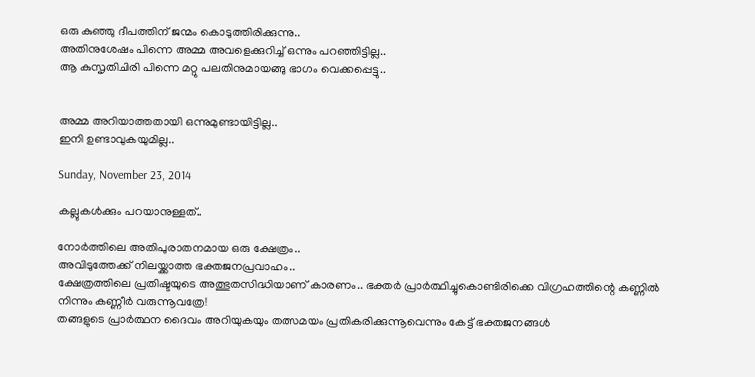ഒരു കുഞ്ഞു ദീപത്തിന് ജന്മം കൊടുത്തിരിക്കുന്നു..
അതിനുശേഷം പിന്നെ അമ്മ അവളെക്കുറിച്ച് ഒന്നും പറഞ്ഞിട്ടില്ല..
ആ കുസൃതിചിരി പിന്നെ മറ്റു പലതിനുമായങ്ങു ഭാഗം വെക്കപ്പെട്ടു..


അമ്മ അറിയാത്തതായി ഒന്നുമുണ്ടായിട്ടില്ല..
ഇനി ഉണ്ടാവുകയുമില്ല..

Sunday, November 23, 2014

കല്ലുകള്‍ക്കും പറയാനുള്ളത്..

നോര്‍ത്തിലെ അതിപുരാതനമായ ഒരു ക്ഷേത്രം..
അവിടുത്തേക്ക് നിലയ്ക്കാത്ത ഭക്തജനപ്രവാഹം..
ക്ഷേത്രത്തിലെ പ്രതിഷ്ടയുടെ അത്ഭുതസിദ്ധിയാണ് കാരണം.. ഭക്തര്‍ പ്രാര്‍ത്ഥിച്ചുകൊണ്ടിരിക്കെ വിഗ്രഹത്തിന്റെ കണ്ണില്‍ നിന്നും കണ്ണീര്‍ വരുന്നൂവത്രേ!
തങ്ങളുടെ പ്രാര്‍ത്ഥന ദൈവം അറിയുകയും തത്സമയം പ്രതികരിക്കുന്നൂവെന്നും കേട്ട് ഭക്തജനങ്ങള്‍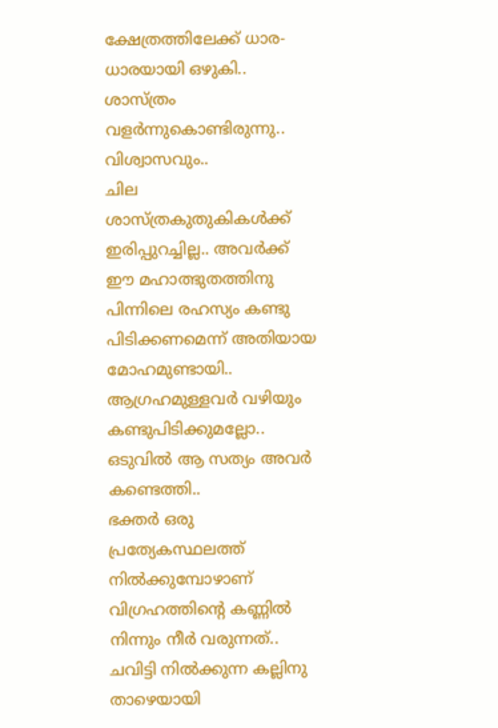ക്ഷേത്രത്തിലേക്ക് ധാര-ധാരയായി ഒഴുകി..
ശാസ്ത്രം വളര്‍ന്നുകൊണ്ടിരുന്നു.. വിശ്വാസവും..
ചില ശാസ്ത്രകുതുകികള്‍ക്ക് ഇരിപ്പുറച്ചില്ല.. അവര്‍ക്ക് ഈ മഹാത്ഭുതത്തിനു പിന്നിലെ രഹസ്യം കണ്ടു പിടിക്കണമെന്ന് അതിയായ മോഹമുണ്ടായി..
ആഗ്രഹമുള്ളവര്‍ വഴിയും കണ്ടുപിടിക്കുമല്ലോ..
ഒടുവില്‍ ആ സത്യം അവര്‍ കണ്ടെത്തി..
ഭക്തര്‍ ഒരു പ്രത്യേകസ്ഥലത്ത് നില്‍ക്കുമ്പോഴാണ് വിഗ്രഹത്തിന്‍റെ കണ്ണില്‍ നിന്നും നീര്‍ വരുന്നത്..
ചവിട്ടി നില്‍ക്കുന്ന കല്ലിനു താഴെയായി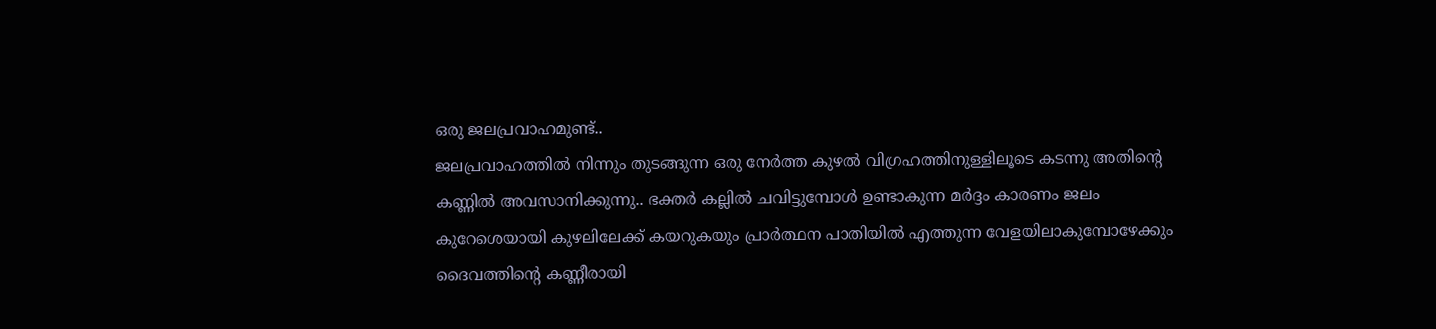ഒരു ജലപ്രവാഹമുണ്ട്..
ജലപ്രവാഹത്തില്‍ നിന്നും തുടങ്ങുന്ന ഒരു നേര്‍ത്ത കുഴല്‍ വിഗ്രഹത്തിനുള്ളിലൂടെ കടന്നു അതിന്‍റെ കണ്ണില്‍ അവസാനിക്കുന്നു.. ഭക്തര്‍ കല്ലില്‍ ചവിട്ടുമ്പോള്‍ ഉണ്ടാകുന്ന മര്‍ദ്ദം കാരണം ജലം കുറേശെയായി കുഴലിലേക്ക് കയറുകയും പ്രാര്‍ത്ഥന പാതിയില്‍ എത്തുന്ന വേളയിലാകുമ്പോഴേക്കും ദൈവത്തിന്‍റെ കണ്ണീരായി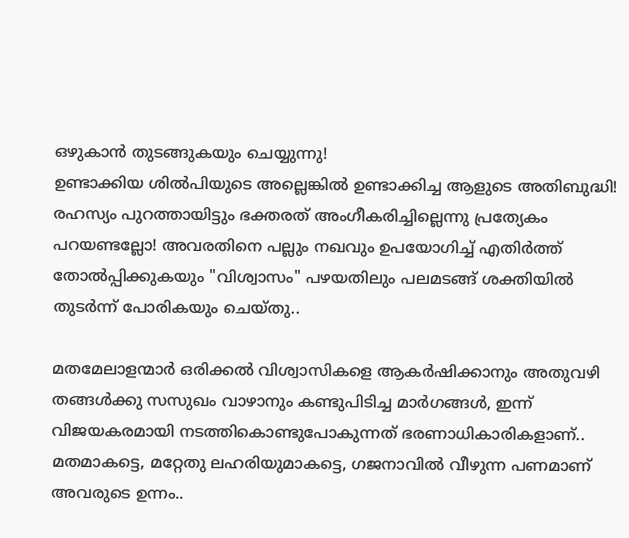ഒഴുകാന്‍ തുടങ്ങുകയും ചെയ്യുന്നു!
ഉണ്ടാക്കിയ ശില്‍പിയുടെ അല്ലെങ്കില്‍ ഉണ്ടാക്കിച്ച ആളുടെ അതിബുദ്ധി! രഹസ്യം പുറത്തായിട്ടും ഭക്തരത് അംഗീകരിച്ചില്ലെന്നു പ്രത്യേകം പറയണ്ടല്ലോ! അവരതിനെ പല്ലും നഖവും ഉപയോഗിച്ച് എതിര്‍ത്ത് തോല്‍പ്പിക്കുകയും "വിശ്വാസം" പഴയതിലും പലമടങ്ങ്‌ ശക്തിയില്‍ തുടര്‍ന്ന് പോരികയും ചെയ്തു..

മതമേലാളന്മാര്‍ ഒരിക്കല്‍ വിശ്വാസികളെ ആകര്‍ഷിക്കാനും അതുവഴി തങ്ങള്‍ക്കു സസുഖം വാഴാനും കണ്ടുപിടിച്ച മാര്‍ഗങ്ങള്‍, ഇന്ന് വിജയകരമായി നടത്തികൊണ്ടുപോകുന്നത് ഭരണാധികാരികളാണ്..
മതമാകട്ടെ, മറ്റേതു ലഹരിയുമാകട്ടെ, ഗജനാവില്‍ വീഴുന്ന പണമാണ് അവരുടെ ഉന്നം..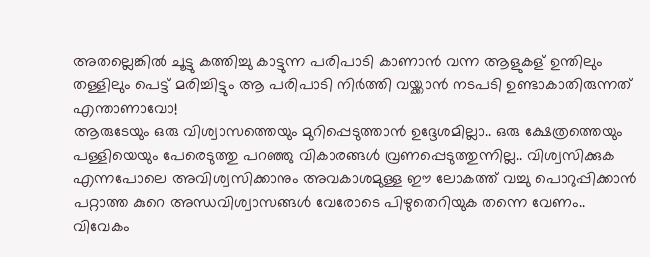അതല്ലെങ്കില്‍ ചൂട്ടു കത്തിച്ചു കാട്ടുന്ന പരിപാടി കാണാന്‍ വന്ന ആളുകള് ഉന്തിലും തള്ളിലും പെട്ട് മരിച്ചിട്ടും ആ പരിപാടി നിര്‍ത്തി വയ്ക്കാന്‍ നടപടി ഉണ്ടാകാതിരുന്നത് എന്താണാവോ!
ആരുടേയും ഒരു വിശ്വാസത്തെയും മുറിപ്പെടുത്താന്‍ ഉദ്ദേശമില്ലാ.. ഒരു ക്ഷേത്രത്തെയും പള്ളിയെയും പേരെടുത്തു പറഞ്ഞു വികാരങ്ങള്‍ വ്രണപ്പെടുത്തുന്നില്ല.. വിശ്വസിക്കുക എന്നപോലെ അവിശ്വസിക്കാനും അവകാശമുള്ള ഈ ലോകത്ത് വച്ചു പൊറുപ്പിക്കാന്‍ പറ്റാത്ത കുറെ അന്ധവിശ്വാസങ്ങള്‍ വേരോടെ പിഴുതെറിയുക തന്നെ വേണം.. വിവേകം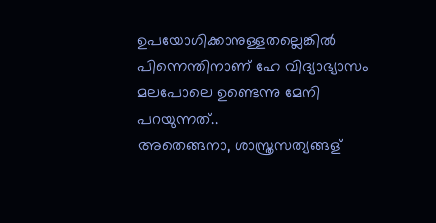ഉപയോഗിക്കാനുള്ളതല്ലെങ്കില്‍ പിന്നെന്തിനാണ് ഹേ വിദ്യാഭ്യാസം മലപോലെ ഉണ്ടെന്നു മേനി പറയുന്നത്..
അതെങ്ങനാ, ശാസ്ത്രസത്യങ്ങള്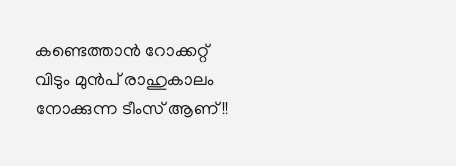കണ്ടെത്താന്‍ റോക്കറ്റ് വിടും മുന്‍പ് രാഹുകാലം നോക്കുന്ന ടീംസ് ആണ്!!